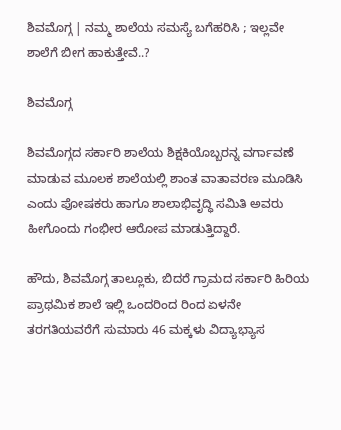ಶಿವಮೊಗ್ಗ | ನಮ್ಮ ಶಾಲೆಯ ಸಮಸ್ಯೆ ಬಗೆಹರಿಸಿ ; ಇಲ್ಲವೇ ಶಾಲೆಗೆ ಬೀಗ ಹಾಕುತ್ತೇವೆ..?

ಶಿವಮೊಗ್ಗ

ಶಿವಮೊಗ್ಗದ ಸರ್ಕಾರಿ ಶಾಲೆಯ ಶಿಕ್ಷಕಿಯೊಬ್ಬರನ್ನ ವರ್ಗಾವಣೆ ಮಾಡುವ ಮೂಲಕ ಶಾಲೆಯಲ್ಲಿ ಶಾಂತ ವಾತಾವರಣ ಮೂಡಿಸಿ ಎಂದು ಪೋಷಕರು ಹಾಗೂ ಶಾಲಾಭಿವೃದ್ಧಿ ಸಮಿತಿ ಅವರು ಹೀಗೊಂದು ಗಂಭೀರ ಆರೋಪ ಮಾಡುತ್ತಿದ್ದಾರೆ.

ಹೌದು, ಶಿವಮೊಗ್ಗ ತಾಲ್ಲೂಕು, ಬಿದರೆ ಗ್ರಾಮದ ಸರ್ಕಾರಿ ಹಿರಿಯ ಪ್ರಾಥಮಿಕ ಶಾಲೆ ಇಲ್ಲಿ ಒಂದರಿಂದ ರಿಂದ ಏಳನೇ ತರಗತಿಯವರೆಗೆ ಸುಮಾರು 46 ಮಕ್ಕಳು ವಿದ್ಯಾಭ್ಯಾಸ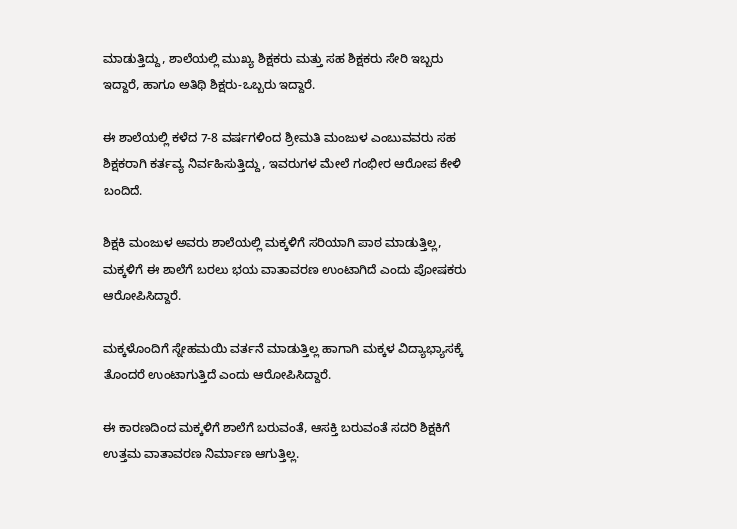ಮಾಡುತ್ತಿದ್ದು, ಶಾಲೆಯಲ್ಲಿ ಮುಖ್ಯ ಶಿಕ್ಷಕರು ಮತ್ತು ಸಹ ಶಿಕ್ಷಕರು ಸೇರಿ ಇಬ್ಬರು ಇದ್ದಾರೆ, ಹಾಗೂ ಅತಿಥಿ ಶಿಕ್ಷರು-ಒಬ್ಬರು ಇದ್ದಾರೆ.

ಈ ಶಾಲೆಯಲ್ಲಿ ಕಳೆದ 7-8 ವರ್ಷಗಳಿಂದ ಶ್ರೀಮತಿ ಮಂಜುಳ ಎಂಬುವವರು ಸಹ ಶಿಕ್ಷಕರಾಗಿ ಕರ್ತವ್ಯ ನಿರ್ವಹಿಸುತ್ತಿದ್ದು, ಇವರುಗಳ ಮೇಲೆ ಗಂಭೀರ ಆರೋಪ ಕೇಳಿ ಬಂದಿದೆ.

ಶಿಕ್ಷಕಿ ಮಂಜುಳ ಅವರು ಶಾಲೆಯಲ್ಲಿ ಮಕ್ಕಳಿಗೆ ಸರಿಯಾಗಿ ಪಾಠ ಮಾಡುತ್ತಿಲ್ಲ, ಮಕ್ಕಳಿಗೆ ಈ ಶಾಲೆಗೆ ಬರಲು ಭಯ ವಾತಾವರಣ ಉಂಟಾಗಿದೆ ಎಂದು ಪೋಷಕರು ಆರೋಪಿಸಿದ್ದಾರೆ.

ಮಕ್ಕಳೊಂದಿಗೆ ಸ್ನೇಹಮಯಿ ವರ್ತನೆ ಮಾಡುತ್ತಿಲ್ಲ ಹಾಗಾಗಿ ಮಕ್ಕಳ ವಿದ್ಯಾಭ್ಯಾಸಕ್ಕೆ ತೊಂದರೆ ಉಂಟಾಗುತ್ತಿದೆ ಎಂದು ಆರೋಪಿಸಿದ್ದಾರೆ.

ಈ ಕಾರಣದಿಂದ ಮಕ್ಕಳಿಗೆ ಶಾಲೆಗೆ ಬರುವಂತೆ, ಆಸಕ್ತಿ ಬರುವಂತೆ ಸದರಿ ಶಿಕ್ಷಕಿಗೆ ಉತ್ತಮ ವಾತಾವರಣ ನಿರ್ಮಾಣ ಆಗುತ್ತಿಲ್ಲ.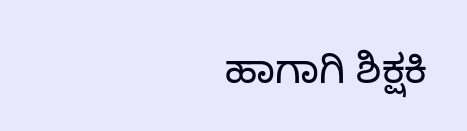ಹಾಗಾಗಿ ಶಿಕ್ಷಕಿ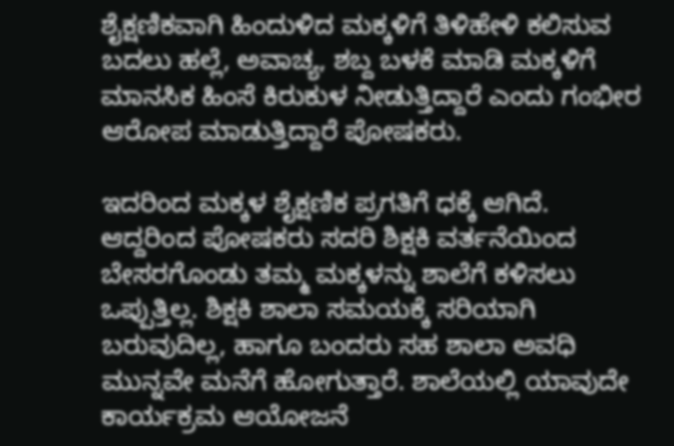ಶೈಕ್ಷಣಿಕವಾಗಿ ಹಿಂದುಳಿದ ಮಕ್ಕಳಿಗೆ ತಿಳಿಹೇಳಿ ಕಲಿಸುವ ಬದಲು ಹಲ್ಲೆ, ಅವಾಚ್ಯ, ಶಬ್ದ ಬಳಕೆ ಮಾಡಿ ಮಕ್ಕಳಿಗೆ ಮಾನಸಿಕ ಹಿಂಸೆ ಕಿರುಕುಳ ನೀಡುತ್ತಿದ್ದಾರೆ ಎಂದು ಗಂಭೀರ ಆರೋಪ ಮಾಡುತ್ತಿದ್ದಾರೆ ಪೋಷಕರು.

ಇದರಿಂದ ಮಕ್ಕಳ ಶೈಕ್ಷಣಿಕ ಪ್ರಗತಿಗೆ ಧಕ್ಕೆ ಆಗಿದೆ. ಆದ್ದರಿಂದ ಪೋಷಕರು ಸದರಿ ಶಿಕ್ಷಕಿ ವರ್ತನೆಯಿಂದ ಬೇಸರಗೊಂಡು ತಮ್ಮ ಮಕ್ಕಳನ್ನು ಶಾಲೆಗೆ ಕಳಿಸಲು ಒಪ್ಪುತ್ತಿಲ್ಲ. ಶಿಕ್ಷಕಿ ಶಾಲಾ ಸಮಯಕ್ಕೆ ಸರಿಯಾಗಿ ಬರುವುದಿಲ್ಲ, ಹಾಗೂ ಬಂದರು ಸಹ ಶಾಲಾ ಅವಧಿ ಮುನ್ನವೇ ಮನೆಗೆ ಹೋಗುತ್ತಾರೆ. ಶಾಲೆಯಲ್ಲಿ ಯಾವುದೇ ಕಾರ್ಯಕ್ರಮ ಆಯೋಜನೆ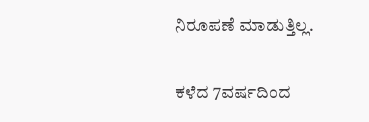ನಿರೂಪಣೆ ಮಾಡುತ್ತಿಲ್ಲ.

ಕಳೆದ 7ವರ್ಷದಿಂದ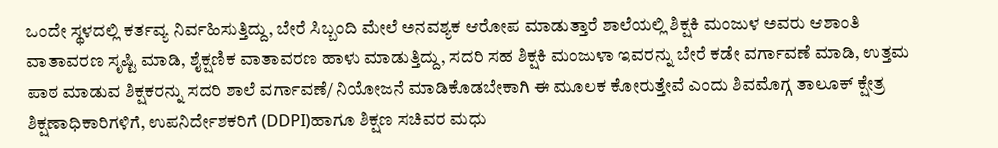ಒಂದೇ ಸ್ಥಳದಲ್ಲಿ ಕರ್ತವ್ಯ ನಿರ್ವಹಿಸುತ್ತಿದ್ದು, ಬೇರೆ ಸಿಬ್ಬಂದಿ ಮೇಲೆ ಅನವಶ್ಯಕ ಆರೋಪ ಮಾಡುತ್ತಾರೆ ಶಾಲೆಯಲ್ಲಿ ಶಿಕ್ಷಕಿ ಮಂಜುಳ ಅವರು ಆಶಾಂತಿ ವಾತಾವರಣ ಸೃಷ್ಟಿ ಮಾಡಿ, ಶೈಕ್ಷಣಿಕ ವಾತಾವರಣ ಹಾಳು ಮಾಡುತ್ತಿದ್ದು, ಸದರಿ ಸಹ ಶಿಕ್ಷಕಿ ಮಂಜುಳಾ ಇವರನ್ನು ಬೇರೆ ಕಡೇ ವರ್ಗಾವಣೆ ಮಾಡಿ, ಉತ್ತಮ ಪಾಠ ಮಾಡುವ ಶಿಕ್ಷಕರನ್ನು ಸದರಿ ಶಾಲೆ ವರ್ಗಾವಣೆ/ ನಿಯೋಜನೆ ಮಾಡಿಕೊಡಬೇಕಾಗಿ ಈ ಮೂಲಕ ಕೋರುತ್ತೇವೆ ಎಂದು ಶಿವಮೊಗ್ಗ ತಾಲೂಕ್ ಕ್ಷೇತ್ರ ಶಿಕ್ಷಣಾಧಿಕಾರಿಗಳಿಗೆ, ಉಪನಿರ್ದೇಶಕರಿಗೆ (DDPI)ಹಾಗೂ ಶಿಕ್ಷಣ ಸಚಿವರ ಮಧು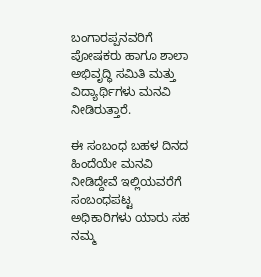ಬಂಗಾರಪ್ಪನವರಿಗೆ ಪೋಷಕರು ಹಾಗೂ ಶಾಲಾ ಅಭಿವೃದ್ಧಿ ಸಮಿತಿ ಮತ್ತು ವಿದ್ಯಾರ್ಥಿಗಳು ಮನವಿ ನೀಡಿರುತ್ತಾರೆ.

ಈ ಸಂಬಂಧ ಬಹಳ ದಿನದ ಹಿಂದೆಯೇ ಮನವಿ ನೀಡಿದ್ದೇವೆ ಇಲ್ಲಿಯವರೆಗೆ ಸಂಬಂಧಪಟ್ಟ ಅಧಿಕಾರಿಗಳು ಯಾರು ಸಹ ನಮ್ಮ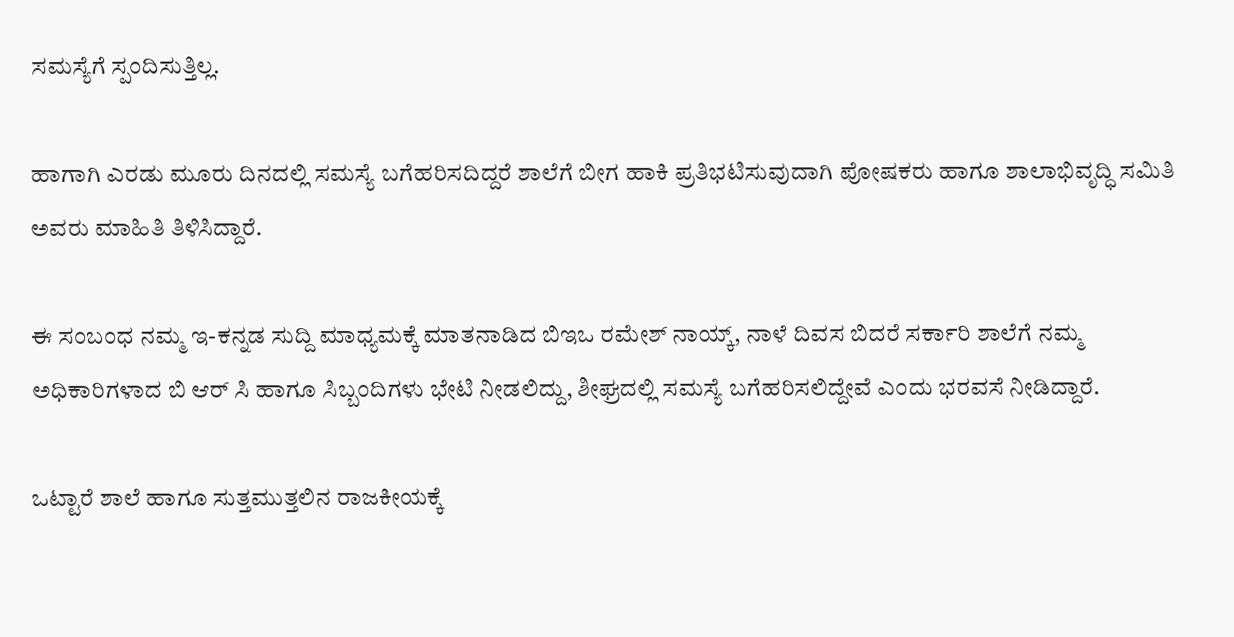ಸಮಸ್ಯೆಗೆ ಸ್ಪಂದಿಸುತ್ತಿಲ್ಲ.

ಹಾಗಾಗಿ ಎರಡು ಮೂರು ದಿನದಲ್ಲಿ ಸಮಸ್ಯೆ ಬಗೆಹರಿಸದಿದ್ದರೆ ಶಾಲೆಗೆ ಬೀಗ ಹಾಕಿ ಪ್ರತಿಭಟಿಸುವುದಾಗಿ ಪೋಷಕರು ಹಾಗೂ ಶಾಲಾಭಿವೃದ್ಧಿ ಸಮಿತಿ ಅವರು ಮಾಹಿತಿ ತಿಳಿಸಿದ್ದಾರೆ.

ಈ ಸಂಬಂಧ ನಮ್ಮ ಇ-ಕನ್ನಡ ಸುದ್ದಿ ಮಾಧ್ಯಮಕ್ಕೆ ಮಾತನಾಡಿದ ಬಿಇಒ ರಮೇಶ್ ನಾಯ್ಕ್, ನಾಳೆ ದಿವಸ ಬಿದರೆ ಸರ್ಕಾರಿ ಶಾಲೆಗೆ ನಮ್ಮ ಅಧಿಕಾರಿಗಳಾದ ಬಿ ಆರ್ ಸಿ ಹಾಗೂ ಸಿಬ್ಬಂದಿಗಳು ಭೇಟಿ ನೀಡಲಿದ್ದು, ಶೀಘ್ರದಲ್ಲಿ ಸಮಸ್ಯೆ ಬಗೆಹರಿಸಲಿದ್ದೇವೆ ಎಂದು ಭರವಸೆ ನೀಡಿದ್ದಾರೆ.

ಒಟ್ಟಾರೆ ಶಾಲೆ ಹಾಗೂ ಸುತ್ತಮುತ್ತಲಿನ ರಾಜಕೀಯಕ್ಕೆ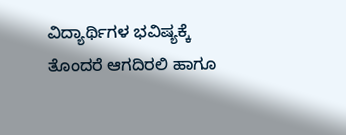ವಿದ್ಯಾರ್ಥಿಗಳ ಭವಿಷ್ಯಕ್ಕೆ ತೊಂದರೆ ಆಗದಿರಲಿ ಹಾಗೂ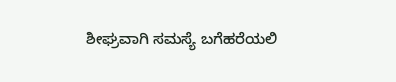ಶೀಘ್ರವಾಗಿ ಸಮಸ್ಯೆ ಬಗೆಹರೆಯಲಿ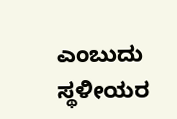ಎಂಬುದು ಸ್ಥಳೀಯರ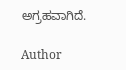ಅಗ್ರಹವಾಗಿದೆ.

Author